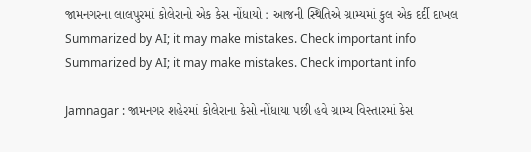જામનગરના લાલપુરમાં કોલેરાનો એક કેસ નોંધાયો : આજની સ્થિતિએ ગ્રામ્યમાં કુલ એક દર્દી દાખલ
Summarized by AI; it may make mistakes. Check important info
Summarized by AI; it may make mistakes. Check important info

Jamnagar : જામનગર શહેરમાં કોલેરાના કેસો નોંધાયા પછી હવે ગ્રામ્ય વિસ્તારમાં કેસ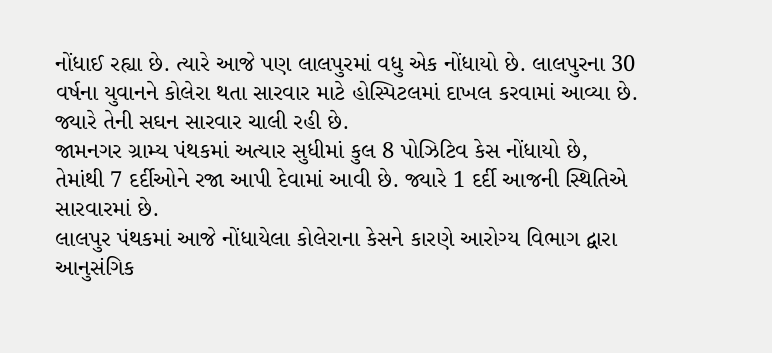નોંધાઈ રહ્યા છે. ત્યારે આજે પણ લાલપુરમાં વધુ એક નોંધાયો છે. લાલપુરના 30 વર્ષના યુવાનને કોલેરા થતા સારવાર માટે હોસ્પિટલમાં દાખલ કરવામાં આવ્યા છે. જ્યારે તેની સઘન સારવાર ચાલી રહી છે.
જામનગર ગ્રામ્ય પંથકમાં અત્યાર સુધીમાં કુલ 8 પોઝિટિવ કેસ નોંધાયો છે, તેમાંથી 7 દર્દીઓને રજા આપી દેવામાં આવી છે. જ્યારે 1 દર્દી આજની સ્થિતિએ સારવારમાં છે.
લાલપુર પંથકમાં આજે નોંધાયેલા કોલેરાના કેસને કારણે આરોગ્ય વિભાગ દ્વારા આનુસંગિક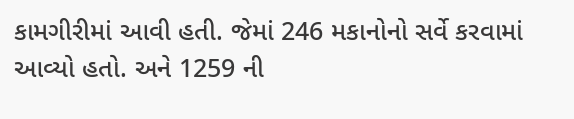કામગીરીમાં આવી હતી. જેમાં 246 મકાનોનો સર્વે કરવામાં આવ્યો હતો. અને 1259 ની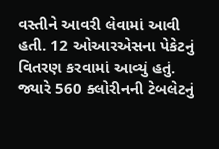વસ્તીને આવરી લેવામાં આવી હતી. 12 ઓઆરએસના પેકેટનું વિતરણ કરવામાં આવ્યું હતું. જ્યારે 560 ક્લોરીનની ટેબલેટનું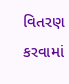વિતરણ કરવામાં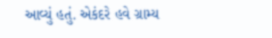આવ્યું હતું. એકંદરે હવે ગ્રામ્ય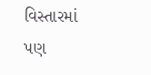વિસ્તારમાં પણ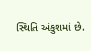સ્થિતિ અંકુશમાં છે.